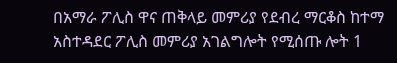በአማራ ፖሊስ ዋና ጠቅላይ መምሪያ የደብረ ማርቆስ ከተማ አስተዳደር ፖሊስ መምሪያ አገልግሎት የሚሰጡ ሎት 1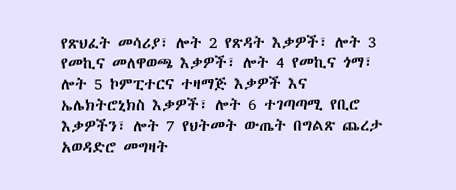የጽህፈት መሳሪያ፣ ሎት 2 የጽዳት እቃዎች፣ ሎት 3 የመኪና መለዋወጫ እቃዎች፣ ሎት 4 የመኪና ጎማ፣ ሎት 5 ኮምፒተርና ተዛማጅ እቃዎች እና ኤሌክትሮኒክስ እቃዎች፣ ሎት 6 ተገጣጣሚ የቢሮ እቃዎችን፣ ሎት 7 የህትመት ውጤት በግልጽ ጨረታ አወዳድሮ መግዛት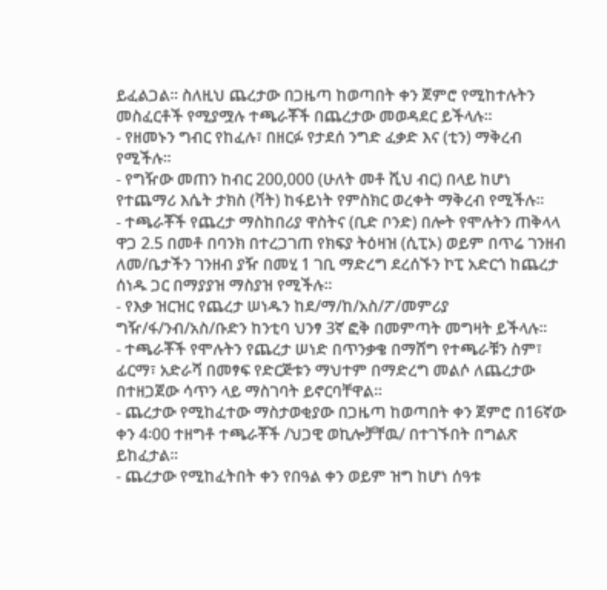ይፈልጋል፡፡ ስለዚህ ጨረታው በጋዜጣ ከወጣበት ቀን ጀምሮ የሚከተሉትን መስፈርቶች የሚያሟሉ ተጫራቾች በጨረታው መወዳደር ይችላሉ፡፡
- የዘመኑን ግብር የከፈሉ፣ በዘርፉ የታደሰ ንግድ ፈቃድ እና (ቲን) ማቅረብ የሚችሉ፡፡
- የግዥው መጠን ከብር 200,000 (ሁለት መቶ ሺህ ብር) በላይ ከሆነ የተጨማሪ እሴት ታክስ (ቫት) ከፋይነት የምስክር ወረቀት ማቅረብ የሚችሉ፡፡
- ተጫራቾች የጨረታ ማስከበሪያ ዋስትና (ቢድ ቦንድ) በሎት የሞሉትን ጠቅላላ ዋጋ 2.5 በመቶ በባንክ በተረጋገጠ የክፍያ ትዕዛዝ (ሲፒኦ) ወይም በጥሬ ገንዘብ ለመ/ቤታችን ገንዘብ ያዥ በመሂ 1 ገቢ ማድረግ ደረሰኙን ኮፒ አድርጎ ከጨረታ ሰነዱ ጋር በማያያዝ ማስያዝ የሚችሉ፡፡
- የእቃ ዝርዝር የጨረታ ሠነዱን ከደ/ማ/ከ/አስ/ፖ/መምሪያ ግዥ/ፋ/ንብ/አስ/ቡድን ከንቲባ ህንፃ 3ኛ ፎቅ በመምጣት መግዛት ይችላሉ፡፡
- ተጫራቾች የሞሉትን የጨረታ ሠነድ በጥንቃቄ በማሸግ የተጫራቹን ስም፣ ፊርማ፣ አድራሻ በመፃፍ የድርጅቱን ማህተም በማድረግ መልሶ ለጨረታው በተዘጋጀው ሳጥን ላይ ማስገባት ይኖርባቸዋል፡፡
- ጨረታው የሚከፈተው ማስታወቂያው በጋዜጣ ከወጣበት ቀን ጀምሮ በ16ኛው ቀን 4፡00 ተዘግቶ ተጫራቾች /ህጋዊ ወኪሎቻቸዉ/ በተገኙበት በግልጽ ይከፈታል፡፡
- ጨረታው የሚከፈትበት ቀን የበዓል ቀን ወይም ዝግ ከሆነ ሰዓቱ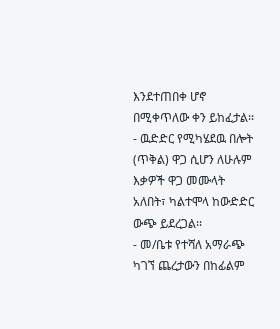እንደተጠበቀ ሆኖ በሚቀጥለው ቀን ይከፈታል፡፡
- ዉድድር የሚካሄደዉ በሎት (ጥቅል) ዋጋ ሲሆን ለሁሉም እቃዎች ዋጋ መሙላት አለበት፣ ካልተሞላ ከውድድር ውጭ ይደረጋል፡፡
- መ/ቤቱ የተሻለ አማራጭ ካገኘ ጨረታውን በከፊልም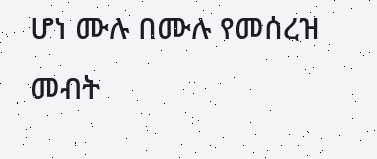ሆነ ሙሉ በሙሉ የመሰረዝ መብት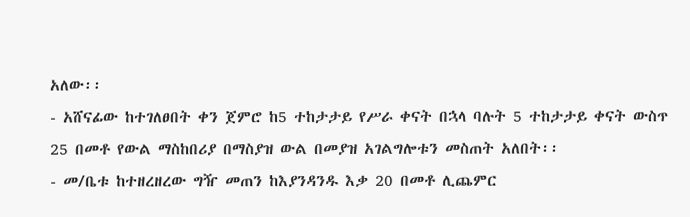አለው፡፡
- አሸናፊው ከተገለፀበት ቀን ጀምሮ ከ5 ተከታታይ የሥራ ቀናት በኋላ ባሉት 5 ተከታታይ ቀናት ውስጥ 25 በመቶ የውል ማስከበሪያ በማስያዝ ውል በመያዝ አገልግሎቱን መስጠት አለበት፡፡
- መ/ቤቱ ከተዘረዘረው ግዥ መጠን ከእያንዳንዱ እቃ 20 በመቶ ሊጨምር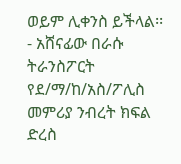ወይም ሊቀንስ ይችላል፡፡
- አሸናፊው በራሱ ትራንስፖርት የደ/ማ/ከ/አስ/ፖሊስ መምሪያ ንብረት ክፍል ድረስ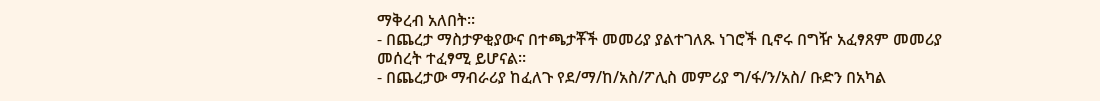ማቅረብ አለበት፡፡
- በጨረታ ማስታዎቂያውና በተጫታቾች መመሪያ ያልተገለጹ ነገሮች ቢኖሩ በግዥ አፈፃጸም መመሪያ መሰረት ተፈፃሚ ይሆናል፡፡
- በጨረታው ማብራሪያ ከፈለጉ የደ/ማ/ከ/አስ/ፖሊስ መምሪያ ግ/ፋ/ን/አስ/ ቡድን በአካል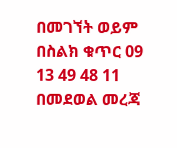በመገኘት ወይም በስልክ ቁጥር 09 13 49 48 11 በመደወል መረጃ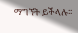ማግኘት ይችላሉ፡፡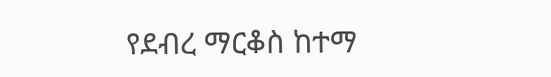የደብረ ማርቆስ ከተማ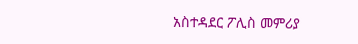አስተዳደር ፖሊስ መምሪያ